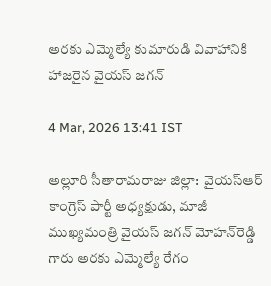అరకు ఎమ్మెల్యే కుమారుడి వివాహానికి హాజరైన వైయ‌స్‌ జగన్

4 Mar, 2026 13:41 IST

అల్లూరి సీతారామ‌రాజు జిల్లా:  వైయ‌స్ఆర్ కాంగ్రెస్ పార్టీ అధ్య‌క్షుడు, మాజీ ముఖ్య‌మంత్రి వైయ‌స్ జ‌గ‌న్ మోహ‌న్‌రెడ్డి గారు అరకు ఎమ్మెల్యే రేగం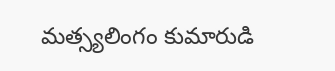మ‌త్స్య‌లింగం కుమారుడి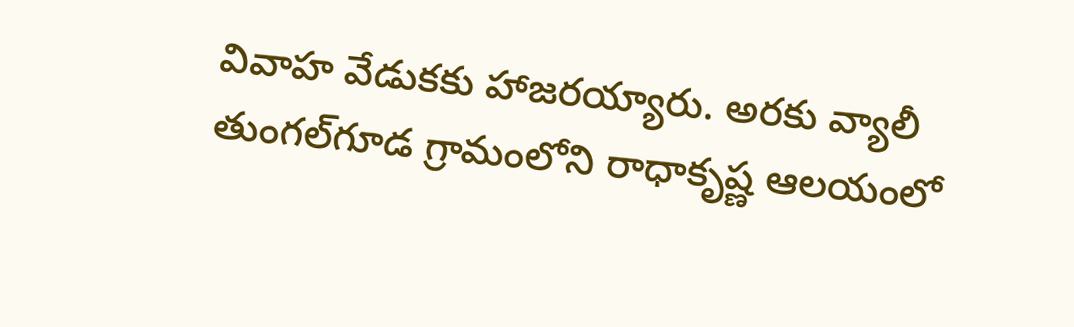వివాహ వేడుకకు హాజరయ్యారు. అర‌కు వ్యాలీ తుంగల్‌గూడ గ్రామంలోని రాధాకృష్ణ ఆలయంలో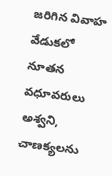జరిగిన వివాహ వేడుకలో నూతన వధూవరులు అశ్వని, చాణక్యలను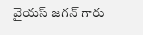వైయ‌స్ జ‌గ‌న్ గారు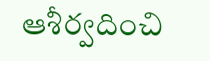ఆశీర్వదించి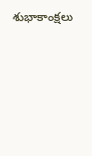శుభాకాంక్షలు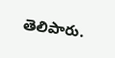తెలిపారు.